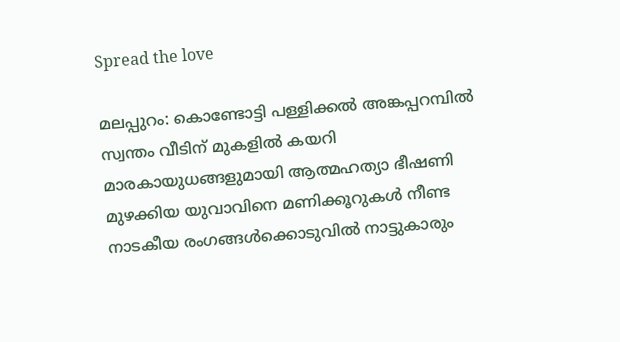Spread the love

മലപ്പുറം: കൊണ്ടോട്ടി പള്ളിക്കല്‍ അങ്കപ്പറമ്പില്‍ സ്വന്തം വീടിന് മുകളില്‍ കയറി മാരകായുധങ്ങളുമായി ആത്മഹത്യാ ഭീഷണി മുഴക്കിയ യുവാവിനെ മണിക്കൂറുകള്‍ നീണ്ട നാടകീയ രംഗങ്ങള്‍ക്കൊടുവില്‍ നാട്ടുകാരും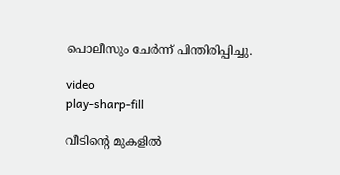പൊലീസും ചേര്‍ന്ന് പിന്തിരിപ്പിച്ചു.

video
play-sharp-fill

വീടിന്‍റെ മുകളില്‍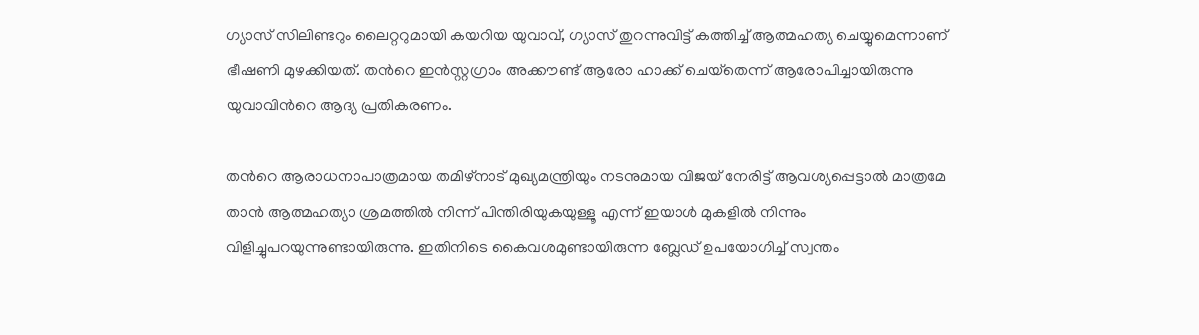ഗ്യാസ് സിലിണ്ടറും ലൈറ്ററുമായി കയറിയ യുവാവ്, ഗ്യാസ് തുറന്നുവിട്ട് കത്തിച്ച്‌ ആത്മഹത്യ ചെയ്യുമെന്നാണ് ഭീഷണി മുഴക്കിയത്. തന്‍റെ ഇന്‍സ്റ്റഗ്രാം അക്കൗണ്ട് ആരോ ഹാക്ക് ചെയ്‌തെന്ന് ആരോപിച്ചായിരുന്നു യുവാവിന്‍റെ ആദ്യ പ്രതികരണം.

തന്‍റെ ആരാധനാപാത്രമായ തമിഴ്നാട് മുഖ്യമന്ത്രിയും നടനുമായ വിജയ് നേരിട്ട് ആവശ്യപ്പെട്ടാല്‍ മാത്രമേ താന്‍ ആത്മഹത്യാ ശ്രമത്തില്‍ നിന്ന് പിന്തിരിയുകയുള്ളൂ എന്ന് ഇയാള്‍ മുകളില്‍ നിന്നും വിളിച്ചുപറയുന്നുണ്ടായിരുന്നു. ഇതിനിടെ കൈവശമുണ്ടായിരുന്ന ബ്ലേഡ് ഉപയോഗിച്ച്‌ സ്വന്തം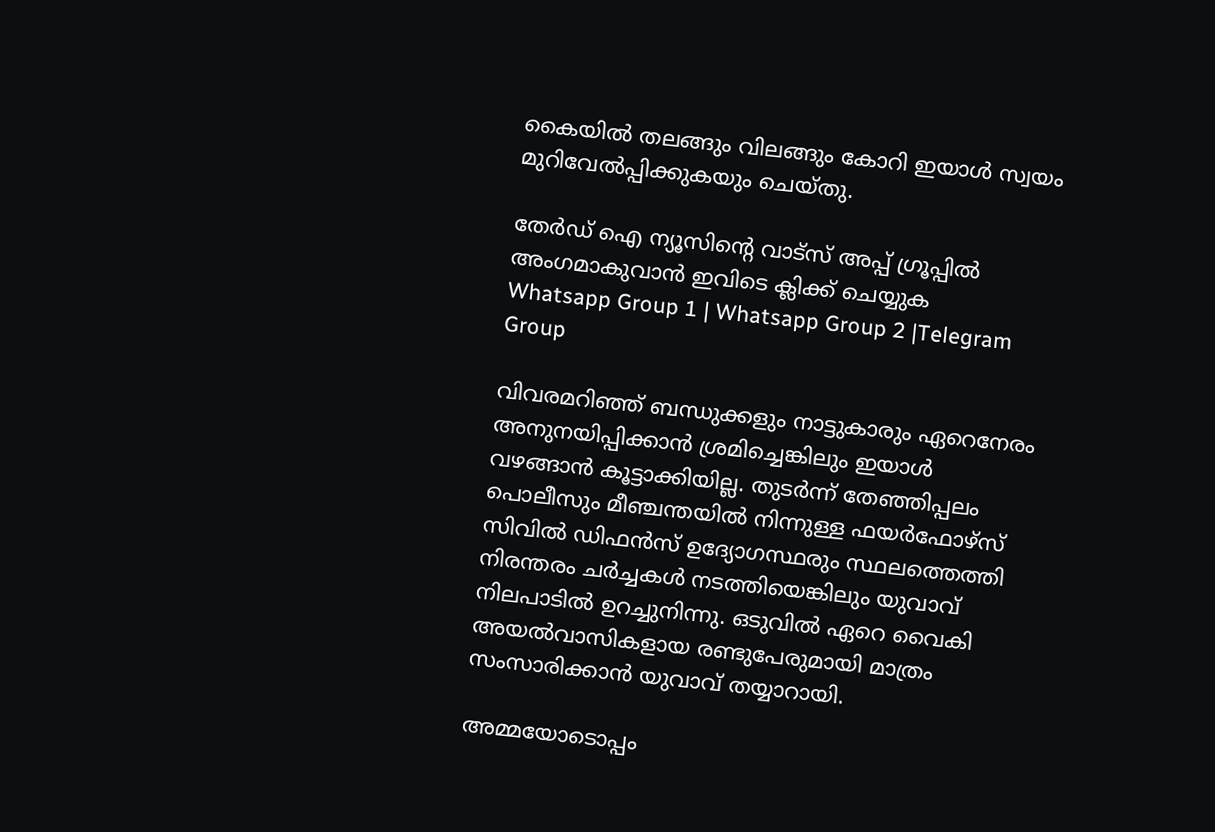കൈയില്‍ തലങ്ങും വിലങ്ങും കോറി ഇയാള്‍ സ്വയം മുറിവേല്‍പ്പിക്കുകയും ചെയ്തു.

തേർഡ് ഐ ന്യൂസിന്റെ വാട്സ് അപ്പ് ഗ്രൂപ്പിൽ അംഗമാകുവാൻ ഇവിടെ ക്ലിക്ക് ചെയ്യുക
Whatsapp Group 1 | Whatsapp Group 2 |Telegram Group

വിവരമറിഞ്ഞ് ബന്ധുക്കളും നാട്ടുകാരും ഏറെനേരം അനുനയിപ്പിക്കാന്‍ ശ്രമിച്ചെങ്കിലും ഇയാള്‍ വഴങ്ങാന്‍ കൂട്ടാക്കിയില്ല. തുടര്‍ന്ന് തേഞ്ഞിപ്പലം പൊലീസും മീഞ്ചന്തയില്‍ നിന്നുള്ള ഫയര്‍ഫോഴ്‌സ് സിവില്‍ ഡിഫന്‍സ് ഉദ്യോഗസ്ഥരും സ്ഥലത്തെത്തി നിരന്തരം ചര്‍ച്ചകള്‍ നടത്തിയെങ്കിലും യുവാവ് നിലപാടില്‍ ഉറച്ചുനിന്നു. ഒടുവില്‍ ഏറെ വൈകി അയല്‍വാസികളായ രണ്ടുപേരുമായി മാത്രം സംസാരിക്കാന്‍ യുവാവ് തയ്യാറായി.

അമ്മയോടൊപ്പം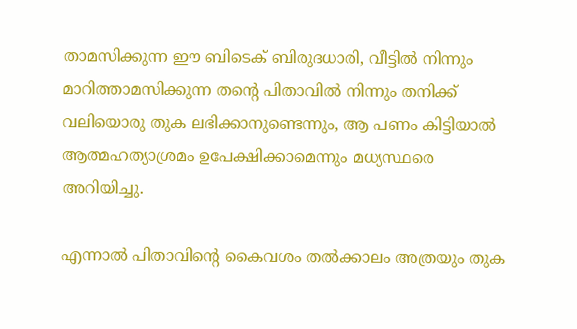താമസിക്കുന്ന ഈ ബിടെക് ബിരുദധാരി, വീട്ടില്‍ നിന്നും മാറിത്താമസിക്കുന്ന തന്‍റെ പിതാവില്‍ നിന്നും തനിക്ക് വലിയൊരു തുക ലഭിക്കാനുണ്ടെന്നും, ആ പണം കിട്ടിയാല്‍ ആത്മഹത്യാശ്രമം ഉപേക്ഷിക്കാമെന്നും മധ്യസ്ഥരെ അറിയിച്ചു.

എന്നാല്‍ പിതാവിന്‍റെ കൈവശം തല്‍ക്കാലം അത്രയും തുക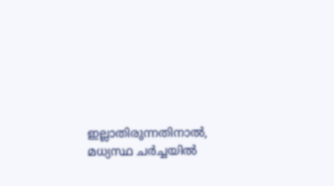ഇല്ലാതിരുന്നതിനാല്‍, മധ്യസ്ഥ ചര്‍ച്ചയില്‍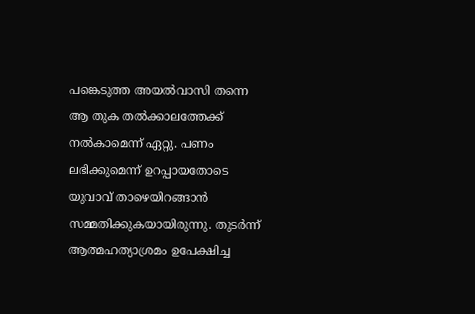പങ്കെടുത്ത അയല്‍വാസി തന്നെ ആ തുക തല്‍ക്കാലത്തേക്ക് നല്‍കാമെന്ന് ഏറ്റു. പണം ലഭിക്കുമെന്ന് ഉറപ്പായതോടെ യുവാവ് താഴെയിറങ്ങാന്‍ സമ്മതിക്കുകയായിരുന്നു. തുടര്‍ന്ന് ആത്മഹത്യാശ്രമം ഉപേക്ഷിച്ച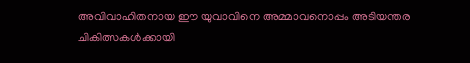അവിവാഹിതനായ ഈ യുവാവിനെ അമ്മാവനൊപ്പം അടിയന്തര ചികിത്സകള്‍ക്കായി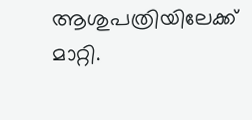ആശുപത്രിയിലേക്ക് മാറ്റി.